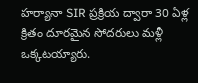హర్యానా SIR ప్రక్రియ ద్వారా 30 ఏళ్ల క్రితం దూరమైన సోదరులు మళ్లీ ఒక్కటయ్యారు.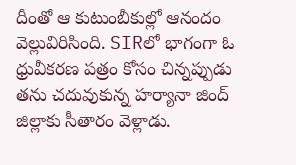దీంతో ఆ కుటుంబీకుల్లో ఆనందం వెల్లువిరిసింది. SIRలో భాగంగా ఓ ధ్రువీకరణ పత్రం కోసం చిన్నప్పుడు తను చదువుకున్న హర్యానా జింద్ జిల్లాకు సీతారం వెళ్లాడు.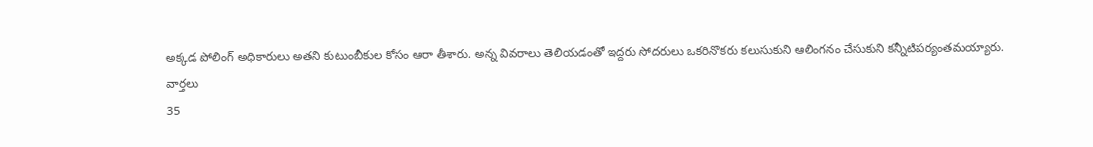అక్కడ పోలింగ్ అధికారులు అతని కుటుంబీకుల కోసం ఆరా తీశారు. అన్న వివరాలు తెలియడంతో ఇద్దరు సోదరులు ఒకరినొకరు కలుసుకుని ఆలింగనం చేసుకుని కన్నీటిపర్యంతమయ్యారు.
వార్తలు
35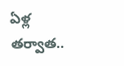ఏళ్ల తర్వాత..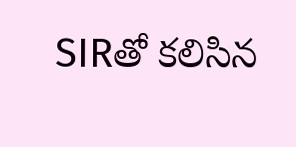SIRతో కలిసిన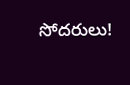సోదరులు!